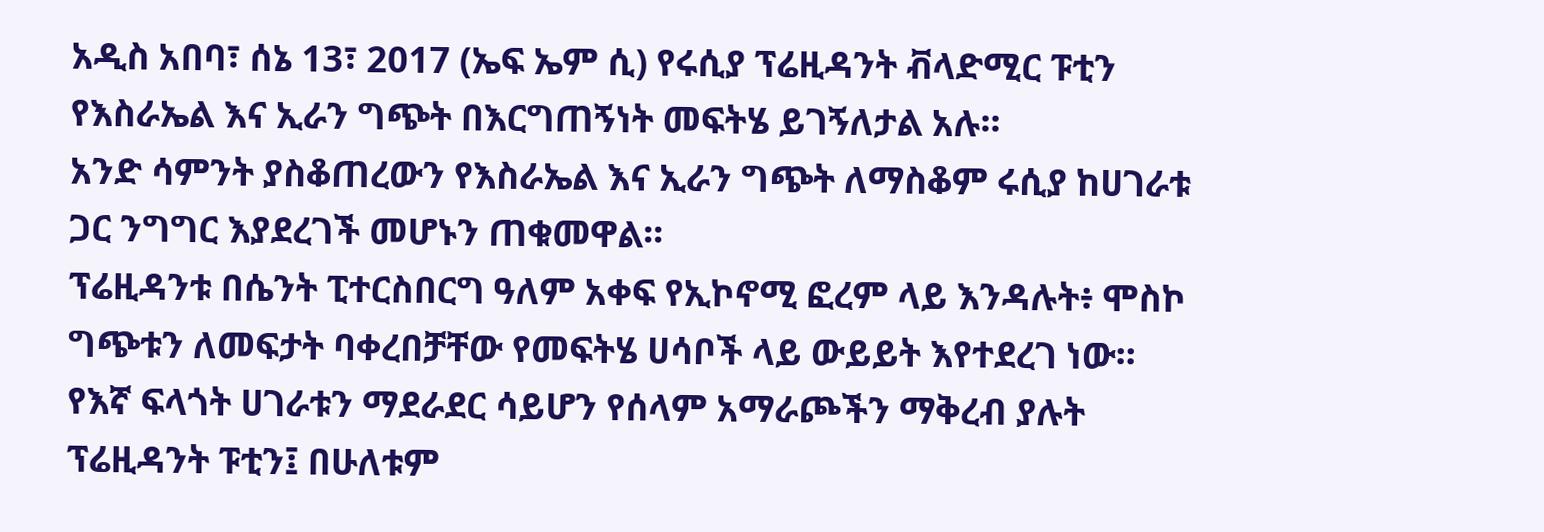አዲስ አበባ፣ ሰኔ 13፣ 2017 (ኤፍ ኤም ሲ) የሩሲያ ፕሬዚዳንት ቭላድሚር ፑቲን የእስራኤል እና ኢራን ግጭት በእርግጠኝነት መፍትሄ ይገኝለታል አሉ፡፡
አንድ ሳምንት ያስቆጠረውን የእስራኤል እና ኢራን ግጭት ለማስቆም ሩሲያ ከሀገራቱ ጋር ንግግር እያደረገች መሆኑን ጠቁመዋል፡፡
ፕሬዚዳንቱ በሴንት ፒተርስበርግ ዓለም አቀፍ የኢኮኖሚ ፎረም ላይ እንዳሉት፥ ሞስኮ ግጭቱን ለመፍታት ባቀረበቻቸው የመፍትሄ ሀሳቦች ላይ ውይይት እየተደረገ ነው፡፡
የእኛ ፍላጎት ሀገራቱን ማደራደር ሳይሆን የሰላም አማራጮችን ማቅረብ ያሉት ፕሬዚዳንት ፑቲን፤ በሁለቱም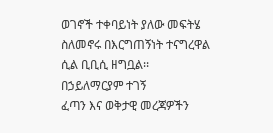ወገኖች ተቀባይነት ያለው መፍትሄ ስለመኖሩ በእርግጠኝነት ተናግረዋል ሲል ቢቢሲ ዘግቧል፡፡
በኃይለማርያም ተገኝ
ፈጣን እና ወቅታዊ መረጃዎችን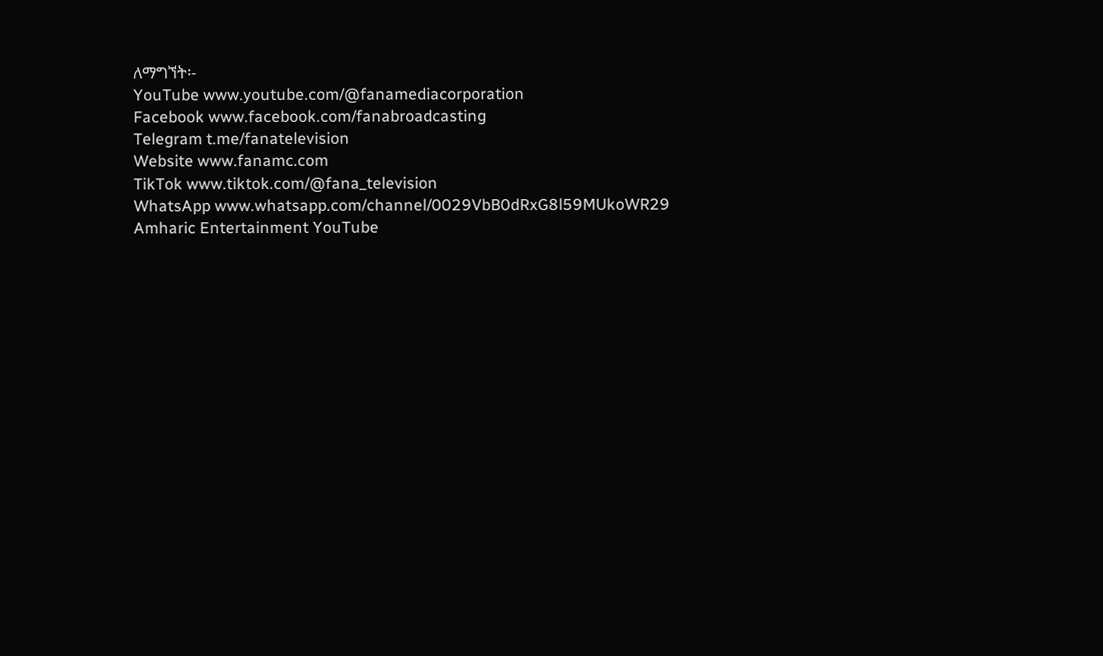ለማግኘት፡-
YouTube www.youtube.com/@fanamediacorporation
Facebook www.facebook.com/fanabroadcasting
Telegram t.me/fanatelevision
Website www.fanamc.com
TikTok www.tiktok.com/@fana_television
WhatsApp www.whatsapp.com/channel/0029VbB0dRxG8l59MUkoWR29
Amharic Entertainment YouTube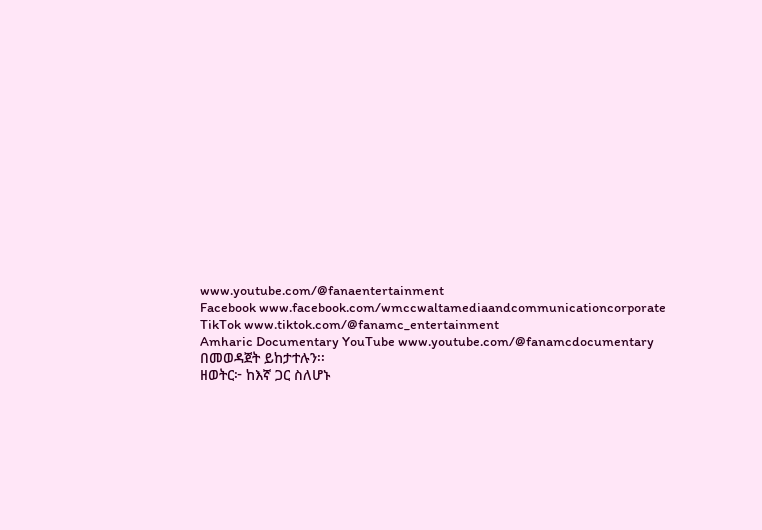www.youtube.com/@fanaentertainment
Facebook www.facebook.com/wmccwaltamediaandcommunicationcorporate
TikTok www.tiktok.com/@fanamc_entertainment
Amharic Documentary YouTube www.youtube.com/@fanamcdocumentary በመወዳጀት ይከታተሉን፡፡
ዘወትር፦ ከእኛ ጋር ስለሆኑ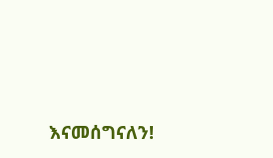እናመሰግናለን!